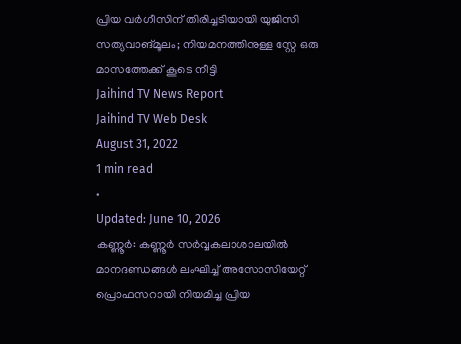പ്രിയ വർഗീസിന് തിരിച്ചടിയായി യുജിസി സത്യവാങ്മൂലം; നിയമനത്തിനുള്ള സ്റ്റേ ഒരു മാസത്തേക്ക് കൂടെ നീട്ടി
Jaihind TV News Report
Jaihind TV Web Desk
August 31, 2022
1 min read
•
Updated: June 10, 2026
കണ്ണൂർ: കണ്ണൂർ സർവ്വകലാശാലയിൽ മാനദണ്ഡങ്ങൾ ലംഘിച്ച് അസോസിയേറ്റ് പ്രൊഫസറായി നിയമിച്ച പ്രിയ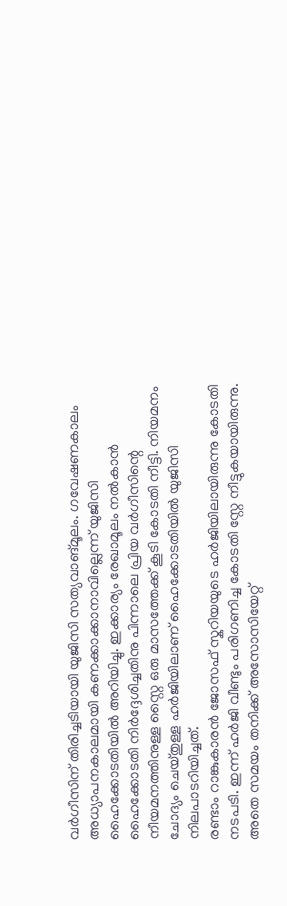വർഗീസിന് തിരിച്ചടിയായി യുജിസി സത്യവാങ്മൂലം. ഗവേഷണകാലം അധ്യാപനകാലമായി കണക്കാക്കാനാവില്ലെന്ന് യുജിസി ഹൈക്കോടതിയിൽ അറിയിച്ചു. ഇക്കാര്യം രേഖാമൂലം നൽകാൻ ഹൈക്കോടതി നിർദ്ദേശിച്ചതിനു പിന്നാലെ പ്രിയ വർഗീസിന്റെ നീയമനത്തിനുള്ള സ്റ്റൈ ഒരു മാസത്തേക്ക് കൂടി കോടതി നീട്ടി. നിയമനം ചോദ്യം ചെയ്തുള്ള ഹർജിയിലാണ് ഹൈക്കോടതിയിൽ യുജിസി നിലപാടറിയിച്ചത്.
രണ്ടാം റാങ്കുകാരൻ ജോസഫ് സ്കറിയയുടെ ഹർജിയിലായിരുന്നു കോടതി നടപടി. ഇന്ന് ഹർജി വീണ്ടും പരിഗണിച്ച കോടതി സ്റ്റേ നീട്ടുകയായിരുന്നു. അതെ സമയം തനിക്ക് അസോസിയേറ്റ്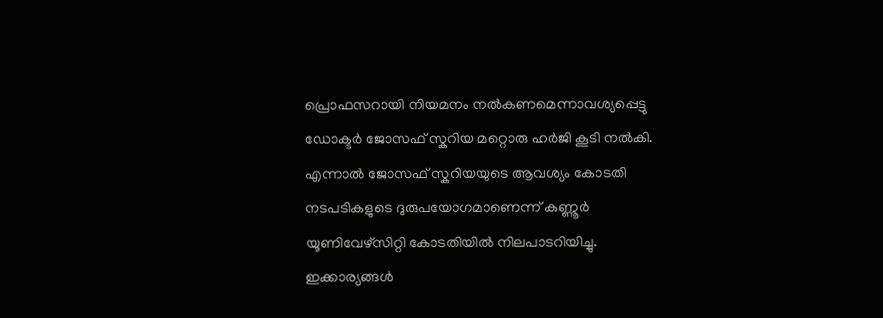പ്രൊഫസറായി നിയമനം നൽകണമെന്നാവശ്യപ്പെട്ടു ഡോക്ടർ ജോസഫ് സ്കറിയ മറ്റൊരു ഹർജി കൂടി നൽകി. എന്നാൽ ജോസഫ് സ്കറിയയുടെ ആവശ്യം കോടതി നടപടികളുടെ ദുരുപയോഗമാണെന്ന് കണ്ണൂർ യൂണിവേഴ്സിറ്റി കോടതിയിൽ നിലപാടറിയിച്ചു. ഇക്കാര്യങ്ങൾ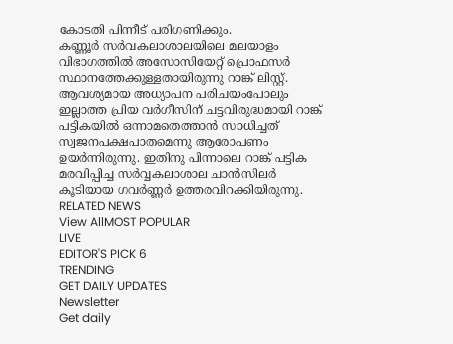കോടതി പിന്നീട് പരിഗണിക്കും.
കണ്ണൂർ സർവകലാശാലയിലെ മലയാളം വിഭാഗത്തിൽ അസോസിയേറ്റ് പ്രൊഫസർ സ്ഥാനത്തേക്കുള്ളതായിരുന്നു റാങ്ക് ലിസ്റ്റ്. ആവശ്യമായ അധ്യാപന പരിചയംപോലും ഇല്ലാത്ത പ്രിയ വർഗീസിന് ചട്ടവിരുദ്ധമായി റാങ്ക് പട്ടികയിൽ ഒന്നാമതെത്താൻ സാധിച്ചത് സ്വജനപക്ഷപാതമെന്നു ആരോപണം ഉയർന്നിരുന്നു. ഇതിനു പിന്നാലെ റാങ്ക് പട്ടിക മരവിപ്പിച്ച സർവ്വകലാശാല ചാൻസിലർ കൂടിയായ ഗവർണ്ണർ ഉത്തരവിറക്കിയിരുന്നു.
RELATED NEWS
View AllMOST POPULAR
LIVE
EDITOR'S PICK 6
TRENDING
GET DAILY UPDATES
Newsletter
Get daily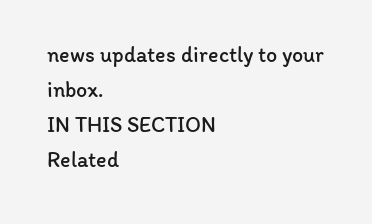news updates directly to your inbox.
IN THIS SECTION
Related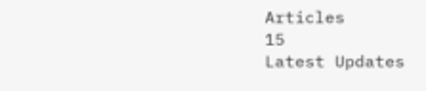Articles
15
Latest Updates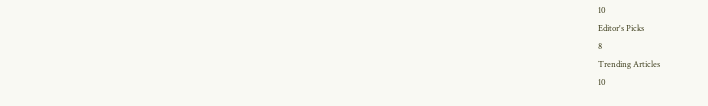10
Editor's Picks
8
Trending Articles
10